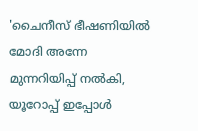'ചൈനീസ് ഭീഷണിയില്‍ മോദി അന്നേ മുന്നറിയിപ്പ് നല്‍കി, യൂറോപ്പ് ഇപ്പോള്‍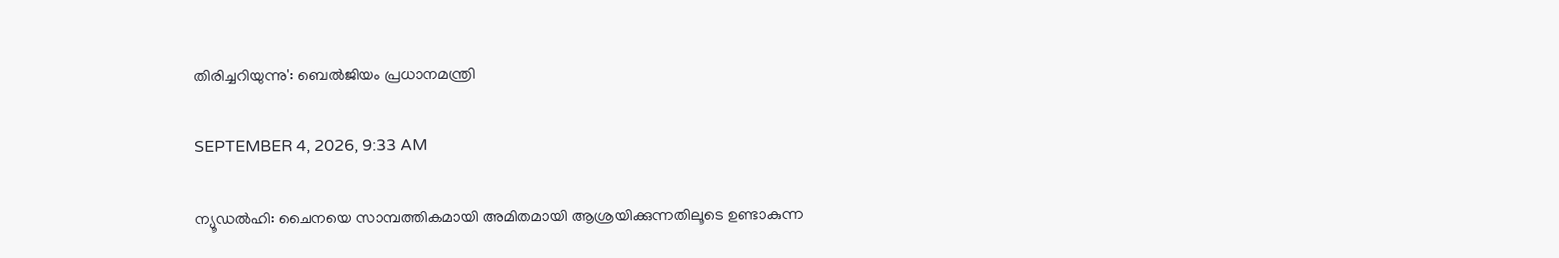തിരിച്ചറിയുന്നു': ബെല്‍ജിയം പ്രധാനമന്ത്രി

SEPTEMBER 4, 2026, 9:33 AM

ന്യൂഡല്‍ഹി: ചൈനയെ സാമ്പത്തികമായി അമിതമായി ആശ്രയിക്കുന്നതിലൂടെ ഉണ്ടാകുന്ന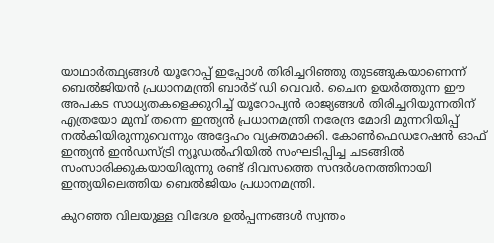യാഥാര്‍ത്ഥ്യങ്ങള്‍ യൂറോപ്പ് ഇപ്പോള്‍ തിരിച്ചറിഞ്ഞു തുടങ്ങുകയാണെന്ന് ബെല്‍ജിയന്‍ പ്രധാനമന്ത്രി ബാര്‍ട് ഡി വെവര്‍. ചൈന ഉയര്‍ത്തുന്ന ഈ അപകട സാധ്യതകളെക്കുറിച്ച് യൂറോപ്യന്‍ രാജ്യങ്ങള്‍ തിരിച്ചറിയുന്നതിന് എത്രയോ മുമ്പ് തന്നെ ഇന്ത്യന്‍ പ്രധാനമന്ത്രി നരേന്ദ്ര മോദി മുന്നറിയിപ്പ് നല്‍കിയിരുന്നുവെന്നും അദ്ദേഹം വ്യക്തമാക്കി. കോണ്‍ഫെഡറേഷന്‍ ഓഫ് ഇന്ത്യന്‍ ഇന്‍ഡസ്ട്രി ന്യൂഡല്‍ഹിയില്‍ സംഘടിപ്പിച്ച ചടങ്ങില്‍ സംസാരിക്കുകയായിരുന്നു രണ്ട് ദിവസത്തെ സന്ദര്‍ശനത്തിനായി ഇന്ത്യയിലെത്തിയ ബെല്‍ജിയം പ്രധാനമന്ത്രി.

കുറഞ്ഞ വിലയുള്ള വിദേശ ഉല്‍പ്പന്നങ്ങള്‍ സ്വന്തം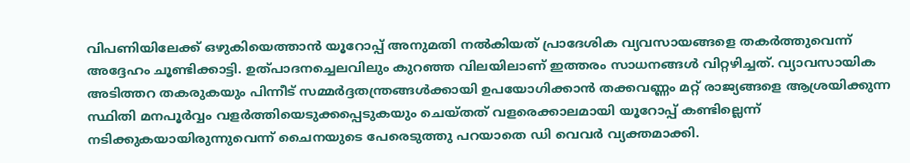വിപണിയിലേക്ക് ഒഴുകിയെത്താന്‍ യൂറോപ്പ് അനുമതി നല്‍കിയത് പ്രാദേശിക വ്യവസായങ്ങളെ തകര്‍ത്തുവെന്ന് അദ്ദേഹം ചൂണ്ടിക്കാട്ടി. ഉത്പാദനച്ചെലവിലും കുറഞ്ഞ വിലയിലാണ് ഇത്തരം സാധനങ്ങള്‍ വിറ്റഴിച്ചത്. വ്യാവസായിക അടിത്തറ തകരുകയും പിന്നീട് സമ്മര്‍ദ്ദതന്ത്രങ്ങള്‍ക്കായി ഉപയോഗിക്കാന്‍ തക്കവണ്ണം മറ്റ് രാജ്യങ്ങളെ ആശ്രയിക്കുന്ന സ്ഥിതി മനപൂര്‍വ്വം വളര്‍ത്തിയെടുക്കപ്പെടുകയും ചെയ്തത് വളരെക്കാലമായി യൂറോപ്പ് കണ്ടില്ലെന്ന് നടിക്കുകയായിരുന്നുവെന്ന് ചൈനയുടെ പേരെടുത്തു പറയാതെ ഡി വെവര്‍ വ്യക്തമാക്കി.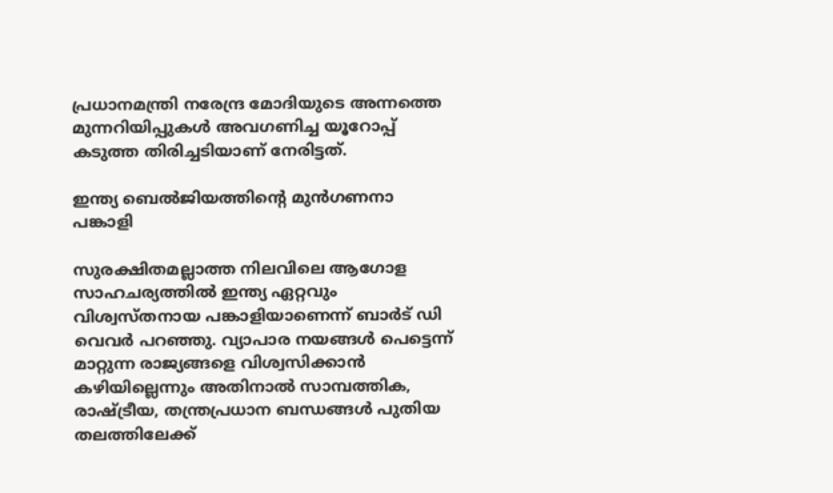പ്രധാനമന്ത്രി നരേന്ദ്ര മോദിയുടെ അന്നത്തെ മുന്നറിയിപ്പുകള്‍ അവഗണിച്ച യൂറോപ്പ് കടുത്ത തിരിച്ചടിയാണ് നേരിട്ടത്.

ഇന്ത്യ ബെല്‍ജിയത്തിന്റെ മുന്‍ഗണനാ പങ്കാളി

സുരക്ഷിതമല്ലാത്ത നിലവിലെ ആഗോള സാഹചര്യത്തില്‍ ഇന്ത്യ ഏറ്റവും വിശ്വസ്തനായ പങ്കാളിയാണെന്ന് ബാര്‍ട് ഡി വെവര്‍ പറഞ്ഞു. വ്യാപാര നയങ്ങള്‍ പെട്ടെന്ന് മാറ്റുന്ന രാജ്യങ്ങളെ വിശ്വസിക്കാന്‍ കഴിയില്ലെന്നും അതിനാല്‍ സാമ്പത്തിക, രാഷ്ട്രീയ, തന്ത്രപ്രധാന ബന്ധങ്ങള്‍ പുതിയ തലത്തിലേക്ക്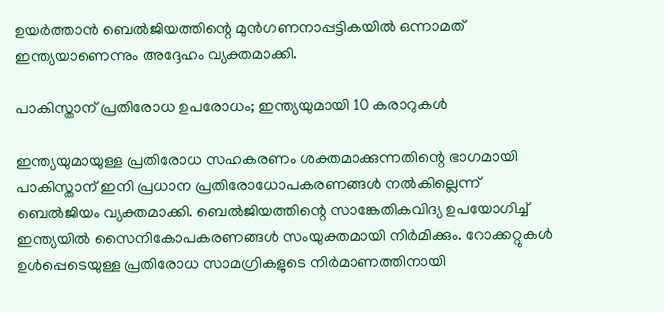ഉയര്‍ത്താന്‍ ബെല്‍ജിയത്തിന്റെ മുന്‍ഗണനാപ്പട്ടികയില്‍ ഒന്നാമത് ഇന്ത്യയാണെന്നും അദ്ദേഹം വ്യക്തമാക്കി.

പാകിസ്താന് പ്രതിരോധ ഉപരോധം; ഇന്ത്യയുമായി 10 കരാറുകള്‍

ഇന്ത്യയുമായുള്ള പ്രതിരോധ സഹകരണം ശക്തമാക്കുന്നതിന്റെ ഭാഗമായി പാകിസ്താന് ഇനി പ്രധാന പ്രതിരോധോപകരണങ്ങള്‍ നല്‍കില്ലെന്ന് ബെല്‍ജിയം വ്യക്തമാക്കി. ബെല്‍ജിയത്തിന്റെ സാങ്കേതികവിദ്യ ഉപയോഗിച്ച് ഇന്ത്യയില്‍ സൈനികോപകരണങ്ങള്‍ സംയുക്തമായി നിര്‍മിക്കും. റോക്കറ്റുകള്‍ ഉള്‍പ്പെടെയുള്ള പ്രതിരോധ സാമഗ്രികളുടെ നിര്‍മാണത്തിനായി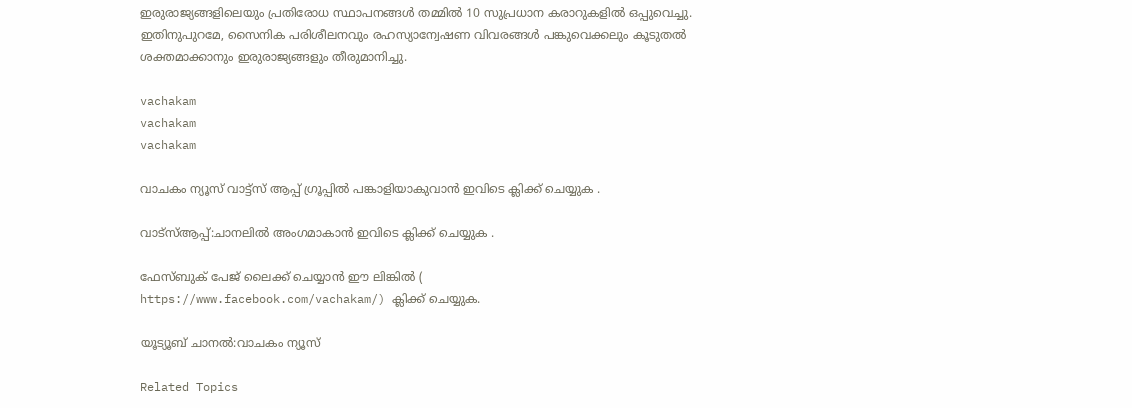ഇരുരാജ്യങ്ങളിലെയും പ്രതിരോധ സ്ഥാപനങ്ങള്‍ തമ്മില്‍ 10 സുപ്രധാന കരാറുകളില്‍ ഒപ്പുവെച്ചു. ഇതിനുപുറമേ, സൈനിക പരിശീലനവും രഹസ്യാന്വേഷണ വിവരങ്ങള്‍ പങ്കുവെക്കലും കൂടുതല്‍ ശക്തമാക്കാനും ഇരുരാജ്യങ്ങളും തീരുമാനിച്ചു.

vachakam
vachakam
vachakam

വാചകം ന്യൂസ് വാട്ട്സ് ആപ്പ് ഗ്രൂപ്പിൽ പങ്കാളിയാകുവാൻ ഇവിടെ ക്ലിക്ക് ചെയ്യുക .

വാട്സ്ആപ്പ്:ചാനലിൽ അംഗമാകാൻ ഇവിടെ ക്ലിക്ക് ചെയ്യുക .

ഫേസ്ബുക് പേജ് ലൈക്ക് ചെയ്യാൻ ഈ ലിങ്കിൽ (
https://www.facebook.com/vachakam/) ക്ലിക്ക് ചെയ്യുക.

യൂട്യൂബ് ചാനൽ:വാചകം ന്യൂസ്

Related Topics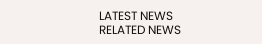LATEST NEWS
RELATED NEWS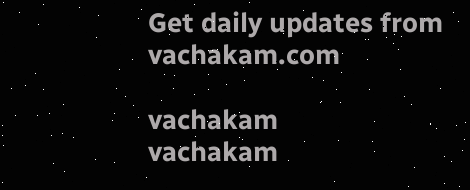Get daily updates from vachakam.com

vachakam
vachakam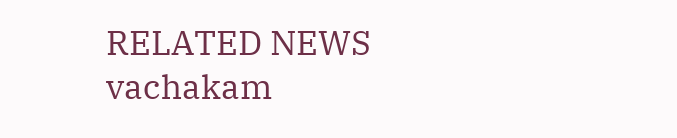RELATED NEWS
vachakam